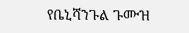የቤኒሻንጉል ጉሙዝ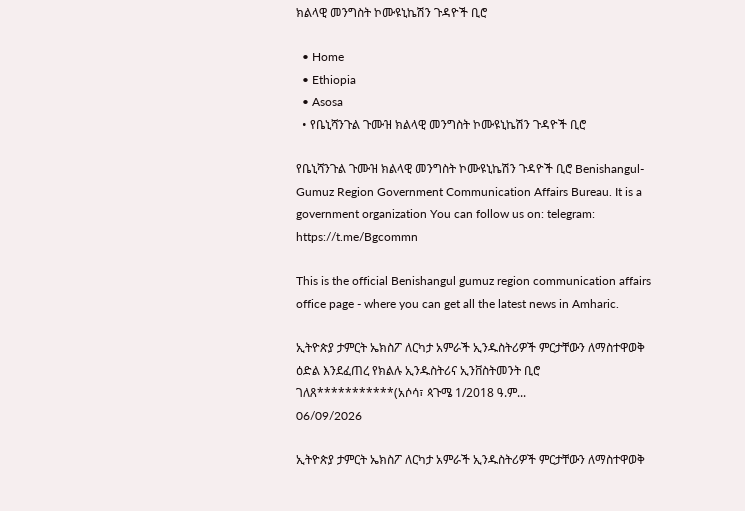ክልላዊ መንግስት ኮሙዩኒኬሽን ጉዳዮች ቢሮ

  • Home
  • Ethiopia
  • Asosa
  • የቤኒሻንጉል ጉሙዝ ክልላዊ መንግስት ኮሙዩኒኬሽን ጉዳዮች ቢሮ

የቤኒሻንጉል ጉሙዝ ክልላዊ መንግስት ኮሙዩኒኬሽን ጉዳዮች ቢሮ Benishangul-Gumuz Region Government Communication Affairs Bureau. It is a government organization You can follow us on: telegram: https://t.me/Bgcommn

This is the official Benishangul gumuz region communication affairs office page - where you can get all the latest news in Amharic.

ኢትዮጵያ ታምርት ኤክስፖ ለርካታ አምራች ኢንዱስትሪዎች ምርታቸውን ለማስተዋወቅ ዕድል እንደፈጠረ የክልሉ ኢንዱስትሪና ኢንቨስትመንት ቢሮ ገለጸ***********(አሶሳ፣ ጳጉሜ 1/2018 ዓ.ም...
06/09/2026

ኢትዮጵያ ታምርት ኤክስፖ ለርካታ አምራች ኢንዱስትሪዎች ምርታቸውን ለማስተዋወቅ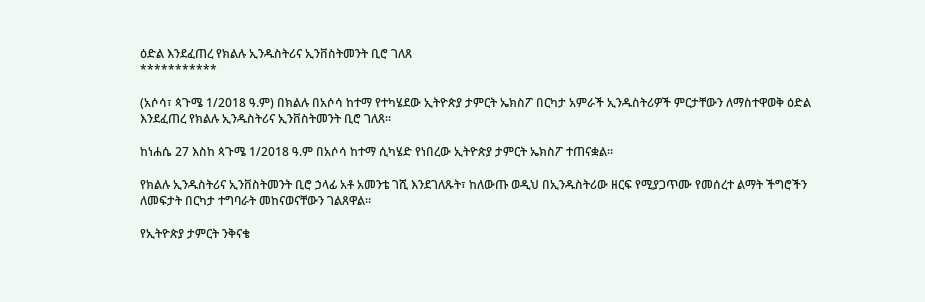ዕድል እንደፈጠረ የክልሉ ኢንዱስትሪና ኢንቨስትመንት ቢሮ ገለጸ
***********

(አሶሳ፣ ጳጉሜ 1/2018 ዓ.ም) በክልሉ በአሶሳ ከተማ የተካሄደው ኢትዮጵያ ታምርት ኤክስፖ በርካታ አምራች ኢንዱስትሪዎች ምርታቸውን ለማስተዋወቅ ዕድል እንደፈጠረ የክልሉ ኢንዱስትሪና ኢንቨስትመንት ቢሮ ገለጸ።

ከነሐሴ 27 እስከ ጳጉሜ 1/2018 ዓ.ም በአሶሳ ከተማ ሲካሄድ የነበረው ኢትዮጵያ ታምርት ኤክስፖ ተጠናቋል።

የክልሉ ኢንዱስትሪና ኢንቨስትመንት ቢሮ ኃላፊ አቶ አመንቴ ገሺ እንደገለጹት፣ ከለውጡ ወዲህ በኢንዱስትሪው ዘርፍ የሚያጋጥሙ የመሰረተ ልማት ችግሮችን ለመፍታት በርካታ ተግባራት መከናወናቸውን ገልጸዋል።

የኢትዮጵያ ታምርት ንቅናቄ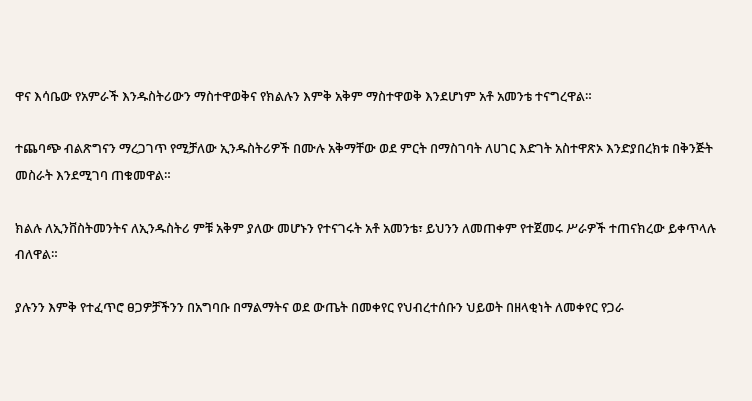ዋና እሳቤው የአምራች እንዱስትሪውን ማስተዋወቅና የክልሉን እምቅ አቅም ማስተዋወቅ እንደሆነም አቶ አመንቴ ተናግረዋል።

ተጨባጭ ብልጽግናን ማረጋገጥ የሚቻለው ኢንዱስትሪዎች በሙሉ አቅማቸው ወደ ምርት በማስገባት ለሀገር እድገት አስተዋጽኦ እንድያበረክቱ በቅንጅት መስራት እንደሚገባ ጠቁመዋል።

ክልሉ ለኢንቨስትመንትና ለኢንዱስትሪ ምቹ አቅም ያለው መሆኑን የተናገሩት አቶ አመንቴ፣ ይህንን ለመጠቀም የተጀመሩ ሥራዎች ተጠናክረው ይቀጥላሉ ብለዋል።

ያሉንን እምቅ የተፈጥሮ ፀጋዎቻችንን በአግባቡ በማልማትና ወደ ውጤት በመቀየር የህብረተሰቡን ህይወት በዘላቂነት ለመቀየር የጋራ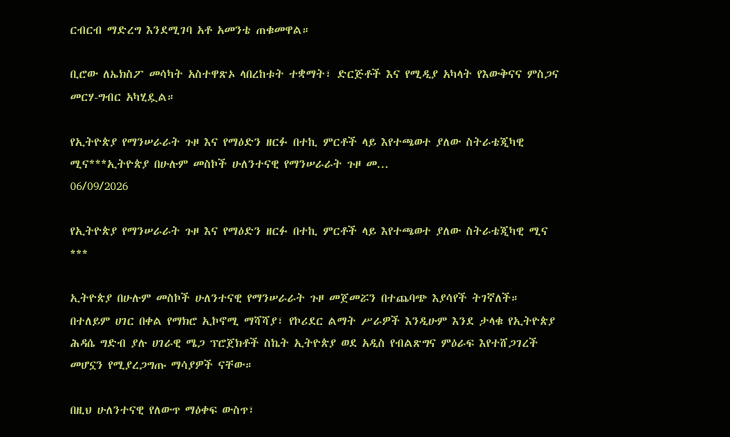ርብርብ ማድረግ እንደሚገባ አቶ አመንቴ ጠቁመዋል።

ቢሮው ለኤክስፖ መሳካት አስተዋጽኦ ላበረከቱት ተቋማት፣ ድርጅቶች እና የሚዲያ አካላት የእውቅናና ምስጋና መርሃ-ግብር አካሂዷል።

የኢትዮጵያ የማንሠራራት ጉዞ እና የማዕድን ዘርፉ በተኪ ምርቶች ላይ እየተጫወተ ያለው ስትራቴጂካዊ ሚና***ኢትዮጵያ በሁሉም መስኮች ሁለንተናዊ የማንሠራራት ጉዞ መ...
06/09/2026

የኢትዮጵያ የማንሠራራት ጉዞ እና የማዕድን ዘርፉ በተኪ ምርቶች ላይ እየተጫወተ ያለው ስትራቴጂካዊ ሚና
***

ኢትዮጵያ በሁሉም መስኮች ሁለንተናዊ የማንሠራራት ጉዞ መጀመሯን በተጨባጭ እያሳየች ትገኛለች። በተለይም ሀገር በቀል የማክሮ ኢኮኖሚ ማሻሻያ፣ የኮሪደር ልማት ሥራዎች እንዲሁም እንደ ታላቁ የኢትዮጵያ ሕዳሴ ግድብ ያሉ ሀገራዊ ሜጋ ፕሮጀክቶች ስኬት ኢትዮጵያ ወደ አዲስ የብልጽግና ምዕራፍ እየተሸጋገረች መሆኗን የሚያረጋግጡ ማሳያዎች ናቸው።

በዚህ ሁለንተናዊ የለውጥ ማዕቀፍ ውስጥ፣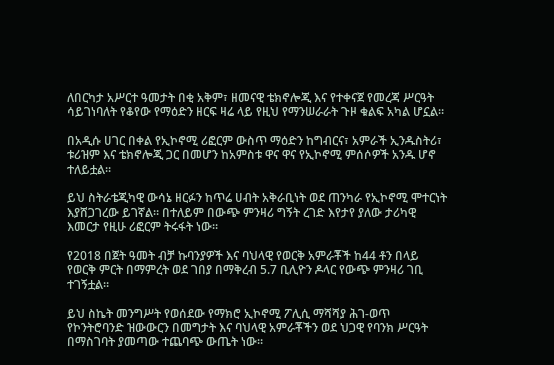ለበርካታ አሥርተ ዓመታት በቂ አቅም፣ ዘመናዊ ቴክኖሎጂ እና የተቀናጀ የመረጃ ሥርዓት ሳይገነባለት የቆየው የማዕድን ዘርፍ ዛሬ ላይ የዚህ የማንሠራራት ጉዞ ቁልፍ አካል ሆኗል።

በአዲሱ ሀገር በቀል የኢኮኖሚ ሪፎርም ውስጥ ማዕድን ከግብርና፣ አምራች ኢንዱስትሪ፣ ቱሪዝም እና ቴክኖሎጂ ጋር በመሆን ከአምስቱ ዋና ዋና የኢኮኖሚ ምሰሶዎች አንዱ ሆኖ ተለይቷል።

ይህ ስትራቴጂካዊ ውሳኔ ዘርፉን ከጥሬ ሀብት አቅራቢነት ወደ ጠንካራ የኢኮኖሚ ሞተርነት እያሸጋገረው ይገኛል። በተለይም በውጭ ምንዛሪ ግኝት ረገድ እየታየ ያለው ታሪካዊ እመርታ የዚሁ ሪፎርም ትሩፋት ነው።

የ2018 በጀት ዓመት ብቻ ኩባንያዎች እና ባህላዊ የወርቅ አምራቾች ከ44 ቶን በላይ የወርቅ ምርት በማምረት ወደ ገበያ በማቅረብ 5.7 ቢሊዮን ዶላር የውጭ ምንዛሪ ገቢ ተገኝቷል።

ይህ ስኬት መንግሥት የወሰደው የማክሮ ኢኮኖሚ ፖሊሲ ማሻሻያ ሕገ-ወጥ የኮንትሮባንድ ዝውውርን በመግታት እና ባህላዊ አምራቾችን ወደ ህጋዊ የባንክ ሥርዓት በማስገባት ያመጣው ተጨባጭ ውጤት ነው።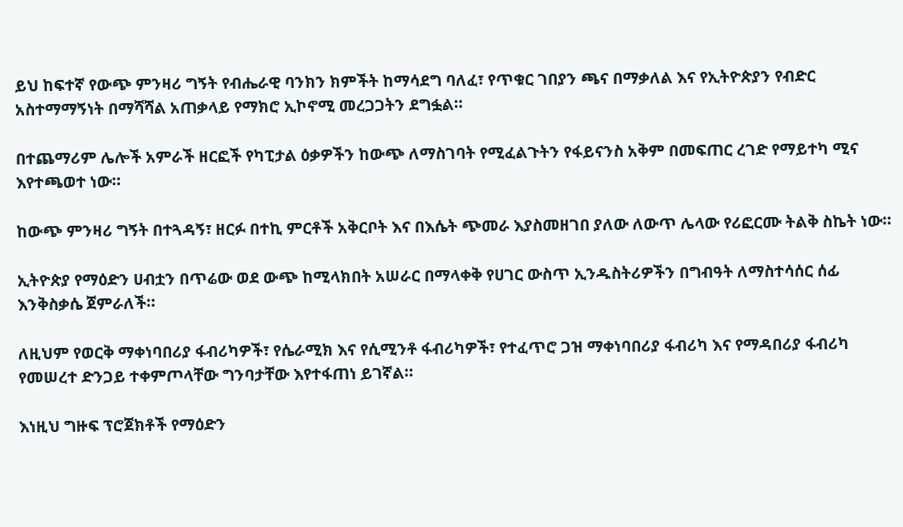ይህ ከፍተኛ የውጭ ምንዛሪ ግኝት የብሔራዊ ባንክን ክምችት ከማሳደግ ባለፈ፣ የጥቁር ገበያን ጫና በማቃለል እና የኢትዮጵያን የብድር አስተማማኝነት በማሻሻል አጠቃላይ የማክሮ ኢኮኖሚ መረጋጋትን ደግፏል።

በተጨማሪም ሌሎች አምራች ዘርፎች የካፒታል ዕቃዎችን ከውጭ ለማስገባት የሚፈልጉትን የፋይናንስ አቅም በመፍጠር ረገድ የማይተካ ሚና እየተጫወተ ነው።

ከውጭ ምንዛሪ ግኝት በተጓዳኝ፣ ዘርፉ በተኪ ምርቶች አቅርቦት እና በእሴት ጭመራ እያስመዘገበ ያለው ለውጥ ሌላው የሪፎርሙ ትልቅ ስኬት ነው።

ኢትዮጵያ የማዕድን ሀብቷን በጥሬው ወደ ውጭ ከሚላክበት አሠራር በማላቀቅ የሀገር ውስጥ ኢንዱስትሪዎችን በግብዓት ለማስተሳሰር ሰፊ እንቅስቃሴ ጀምራለች።

ለዚህም የወርቅ ማቀነባበሪያ ፋብሪካዎች፣ የሴራሚክ እና የሲሚንቶ ፋብሪካዎች፣ የተፈጥሮ ጋዝ ማቀነባበሪያ ፋብሪካ እና የማዳበሪያ ፋብሪካ የመሠረተ ድንጋይ ተቀምጦላቸው ግንባታቸው እየተፋጠነ ይገኛል።

እነዚህ ግዙፍ ፕሮጀክቶች የማዕድን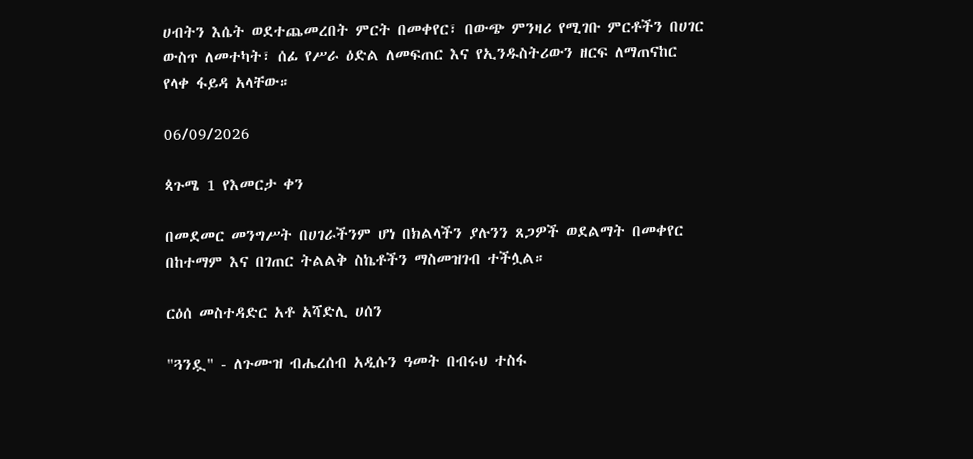ሀብትን እሴት ወደተጨመረበት ምርት በመቀየር፣ በውጭ ምንዛሪ የሚገቡ ምርቶችን በሀገር ውስጥ ለመተካት፣ ሰፊ የሥራ ዕድል ለመፍጠር እና የኢንዱስትሪውን ዘርፍ ለማጠናከር የላቀ ፋይዳ አላቸው።

06/09/2026

ጳጉሜ 1 የእመርታ ቀን

በመደመር መንግሥት በሀገራችንም ሆነ በክልላችን ያሉንን ጸጋዎች ወደልማት በመቀየር በከተማም እና በገጠር ትልልቅ ስኬቶችን ማስመዝገብ ተችሏል።

ርዕሰ መስተዳድር አቶ አሻድሊ ሀሰን

"ጓንዷ" - ለጉሙዝ ብሔረሰብ አዲሱን ዓመት በብሩህ ተስፋ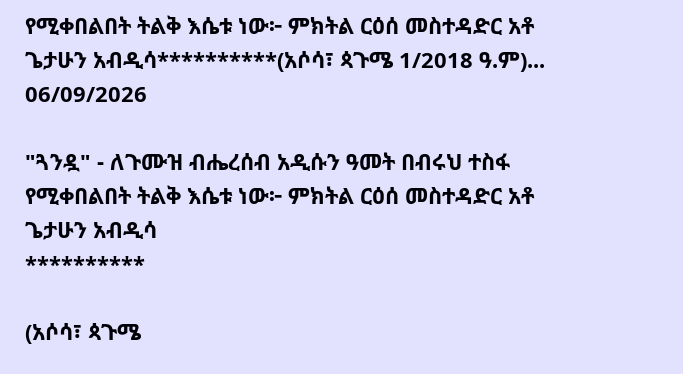የሚቀበልበት ትልቅ እሴቱ ነው፦ ምክትል ርዕሰ መስተዳድር አቶ ጌታሁን አብዲሳ**********(አሶሳ፣ ጳጉሜ 1/2018 ዓ.ም)...
06/09/2026

"ጓንዷ" - ለጉሙዝ ብሔረሰብ አዲሱን ዓመት በብሩህ ተስፋ የሚቀበልበት ትልቅ እሴቱ ነው፦ ምክትል ርዕሰ መስተዳድር አቶ ጌታሁን አብዲሳ
**********

(አሶሳ፣ ጳጉሜ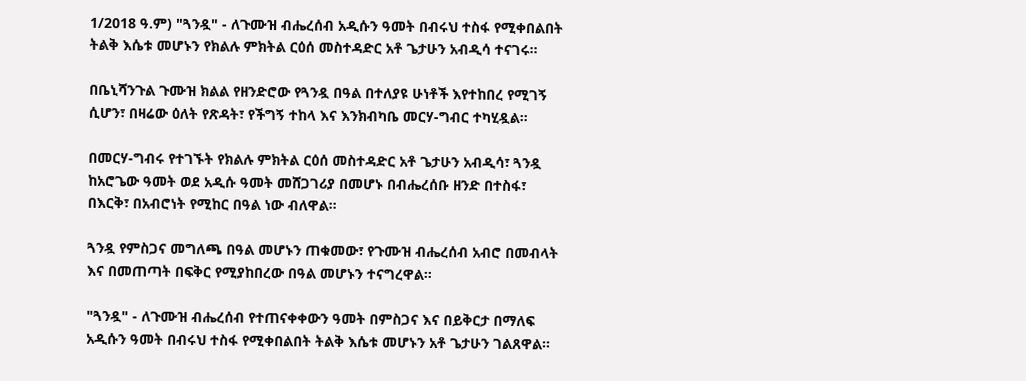1/2018 ዓ.ም) "ጓንዷ" - ለጉሙዝ ብሔረሰብ አዲሱን ዓመት በብሩህ ተስፋ የሚቀበልበት ትልቅ እሴቱ መሆኑን የክልሉ ምክትል ርዕሰ መስተዳድር አቶ ጌታሁን አብዲሳ ተናገሩ።

በቤኒሻንጉል ጉሙዝ ክልል የዘንድሮው የጓንዷ በዓል በተለያዩ ሁነቶች እየተከበረ የሚገኝ ሲሆን፣ በዛሬው ዕለት የጽዳት፣ የችግኝ ተከላ እና እንክብካቤ መርሃ-ግብር ተካሂዷል።

በመርሃ-ግብሩ የተገኙት የክልሉ ምክትል ርዕሰ መስተዳድር አቶ ጌታሁን አብዲሳ፣ ጓንዷ ከአሮጌው ዓመት ወደ አዲሱ ዓመት መሸጋገሪያ በመሆኑ በብሔረሰቡ ዘንድ በተስፋ፣ በእርቅ፣ በአብሮነት የሚከር በዓል ነው ብለዋል።

ጓንዷ የምስጋና መግለጫ በዓል መሆኑን ጠቁመው፣ የጉሙዝ ብሔረሰብ አብሮ በመብላት እና በመጠጣት በፍቅር የሚያከበረው በዓል መሆኑን ተናግረዋል።

"ጓንዷ" - ለጉሙዝ ብሔረሰብ የተጠናቀቀውን ዓመት በምስጋና እና በይቅርታ በማለፍ አዲሱን ዓመት በብሩህ ተስፋ የሚቀበልበት ትልቅ እሴቱ መሆኑን አቶ ጌታሁን ገልጸዋል።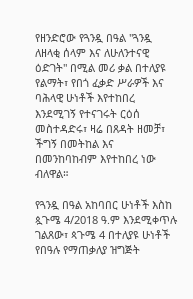የዘንድሮው የጓንዷ በዓል "ጓንዷ ለዘላቂ ሰላም እና ለሁለንተናዊ ዕድገት" በሚል መሪ ቃል በተለያዩ የልማት፣ የበጎ ፈቃድ ሥራዎች እና ባሕላዊ ሁነቶች እየተከበረ እንደሚገኝ የተናገሩት ርዕሰ መስተዳድሩ፣ ዛሬ በጸዳት ዘመቻ፣ ችግኝ በመትከል እና በመንከባከብም እየተከበረ ነው ብለዋል።

የጓንዷ በዓል አከባበር ሁነቶች እስከ ጷጉሜ 4/2018 ዓ.ም እንደሚቀጥሉ ገልጸው፣ ጳጉሜ 4 በተለያዩ ሁነቶች የበዓሉ የማጠቃለያ ዝግጅት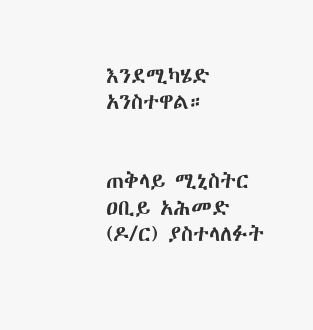እንደሚካሄድ አንስተዋል።


ጠቅላይ ሚኒስትር ዐቢይ አሕመድ (ዶ/ር) ያስተላለፉት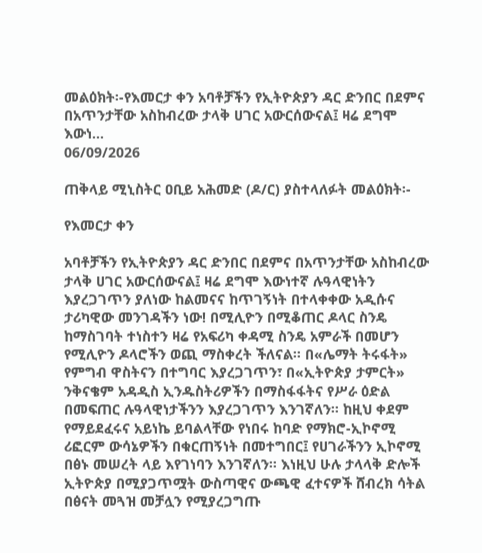መልዕክት፡-የእመርታ ቀን አባቶቻችን የኢትዮጵያን ዳር ድንበር በደምና በአጥንታቸው አስከብረው ታላቅ ሀገር አውርሰውናል፤ ዛሬ ደግሞ እውነ...
06/09/2026

ጠቅላይ ሚኒስትር ዐቢይ አሕመድ (ዶ/ር) ያስተላለፉት መልዕክት፡-

የእመርታ ቀን

አባቶቻችን የኢትዮጵያን ዳር ድንበር በደምና በአጥንታቸው አስከብረው ታላቅ ሀገር አውርሰውናል፤ ዛሬ ደግሞ እውነተኛ ሉዓላዊነትን እያረጋገጥን ያለነው ከልመናና ከጥገኝነት በተላቀቀው አዲሱና ታሪካዊው መንገዳችን ነው! በሚሊዮን በሚቆጠር ዶላር ስንዴ ከማስገባት ተነስተን ዛሬ የአፍሪካ ቀዳሚ ስንዴ አምራች በመሆን የሚሊዮን ዶላሮችን ወጪ ማስቀረት ችለናል። በ«ሌማት ትሩፋት» የምግብ ዋስትናን በተግባር እያረጋገጥን፣ በ«ኢትዮጵያ ታምርት» ንቅናቄም አዳዲስ ኢንዱስትሪዎችን በማስፋፋትና የሥራ ዕድል በመፍጠር ሉዓላዊነታችንን እያረጋገጥን እንገኛለን። ከዚህ ቀደም የማይደፈሩና አይነኬ ይባልላቸው የነበሩ ከባድ የማክሮ-ኢኮኖሚ ሪፎርም ውሳኔዎችን በቁርጠኝነት በመተግበር፤ የሀገራችንን ኢኮኖሚ በፅኑ መሠረት ላይ እየገነባን እንገኛለን። እነዚህ ሁሉ ታላላቅ ድሎች ኢትዮጵያ በሚያጋጥሟት ውስጣዊና ውጫዊ ፈተናዎች ሸብረክ ሳትል በፅናት መጓዝ መቻሏን የሚያረጋግጡ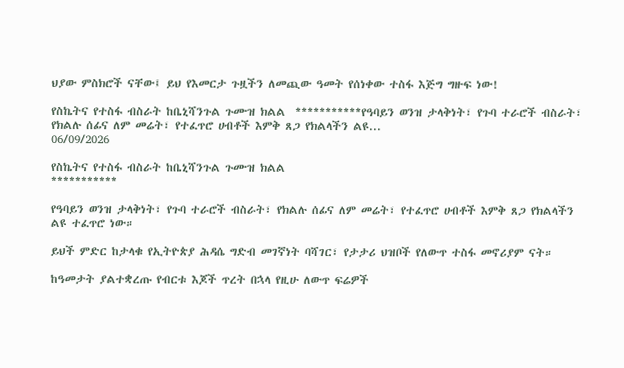ህያው ምስክሮች ናቸው፤ ይህ የእመርታ ጉዟችን ለመጪው ዓመት የሰነቀው ተስፋ እጅግ ግዙፍ ነው!

የስኬትና የተስፋ ብስራት ከቤኒሻንጉል ጉሙዝ ክልል  ***********የዓባይን ወንዝ ታላቅነት፣ የጉባ ተራሮች ብስራት፣ የክልሉ ሰፊና ለም መሬት፣ የተፈጥሮ ሀብቶች እምቅ ጸጋ የክልላችን ልዩ...
06/09/2026

የስኬትና የተስፋ ብስራት ከቤኒሻንጉል ጉሙዝ ክልል
***********

የዓባይን ወንዝ ታላቅነት፣ የጉባ ተራሮች ብስራት፣ የክልሉ ሰፊና ለም መሬት፣ የተፈጥሮ ሀብቶች እምቅ ጸጋ የክልላችን ልዩ ተፈጥሮ ነው።

ይህች ምድር ከታላቁ የኢትዮጵያ ሕዳሴ ግድብ መገኛነት ባሻገር፣ የታታሪ ህዝቦች የለውጥ ተስፋ መኖሪያም ናት።

ከዓመታት ያልተቋረጡ የብርቱ እጆች ጥረት በኋላ የዚሁ ለውጥ ፍሬዎች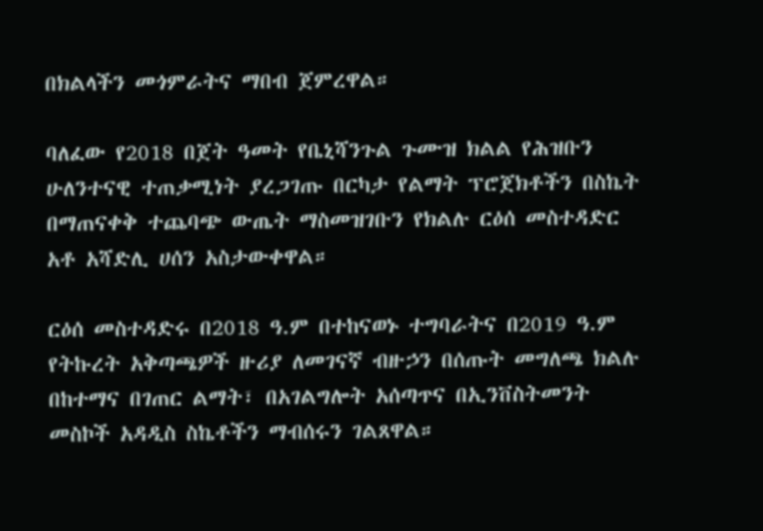በክልላችን መጎምራትና ማበብ ጀምረዋል።

ባለፈው የ2018 በጀት ዓመት የቤኒሻንጉል ጉሙዝ ክልል የሕዝቡን ሁለንተናዊ ተጠቃሚነት ያረጋገጡ በርካታ የልማት ፕሮጀክቶችን በስኬት በማጠናቀቅ ተጨባጭ ውጤት ማስመዝገቡን የክልሉ ርዕሰ መስተዳድር አቶ አሻድሊ ሀሰን አስታውቀዋል።

ርዕሰ መስተዳድሩ በ2018 ዓ.ም በተከናወኑ ተግባራትና በ2019 ዓ.ም የትኩረት አቅጣጫዎች ዙሪያ ለመገናኛ ብዙኃን በሰጡት መግለጫ ክልሉ በከተማና በገጠር ልማት፣ በአገልግሎት አሰጣጥና በኢንቨስትመንት መስኮች አዳዲስ ስኬቶችን ማብሰሩን ገልጸዋል።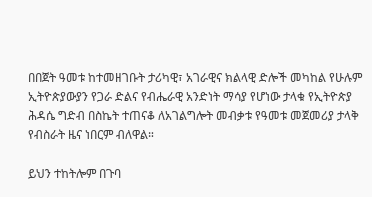በበጀት ዓመቱ ከተመዘገቡት ታሪካዊ፣ አገራዊና ክልላዊ ድሎች መካከል የሁሉም ኢትዮጵያውያን የጋራ ድልና የብሔራዊ አንድነት ማሳያ የሆነው ታላቁ የኢትዮጵያ ሕዳሴ ግድብ በስኬት ተጠናቆ ለአገልግሎት መብቃቱ የዓመቱ መጀመሪያ ታላቅ የብስራት ዜና ነበርም ብለዋል።

ይህን ተከትሎም በጉባ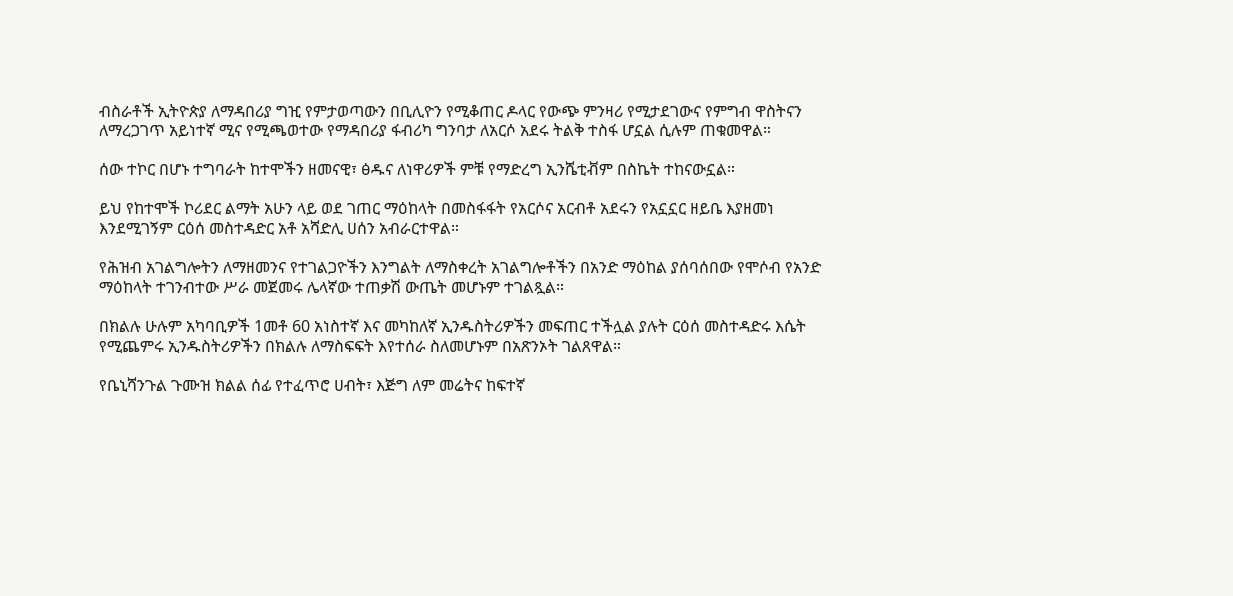ብስራቶች ኢትዮጵያ ለማዳበሪያ ግዢ የምታወጣውን በቢሊዮን የሚቆጠር ዶላር የውጭ ምንዛሪ የሚታደገውና የምግብ ዋስትናን ለማረጋገጥ አይነተኛ ሚና የሚጫወተው የማዳበሪያ ፋብሪካ ግንባታ ለአርሶ አደሩ ትልቅ ተስፋ ሆኗል ሲሉም ጠቁመዋል።

ሰው ተኮር በሆኑ ተግባራት ከተሞችን ዘመናዊ፣ ፅዱና ለነዋሪዎች ምቹ የማድረግ ኢንሼቲቭም በስኬት ተከናውኗል።

ይህ የከተሞች ኮሪደር ልማት አሁን ላይ ወደ ገጠር ማዕከላት በመስፋፋት የአርሶና አርብቶ አደሩን የአኗኗር ዘይቤ እያዘመነ እንደሚገኝም ርዕሰ መስተዳድር አቶ አሻድሊ ሀሰን አብራርተዋል።

የሕዝብ አገልግሎትን ለማዘመንና የተገልጋዮችን እንግልት ለማስቀረት አገልግሎቶችን በአንድ ማዕከል ያሰባሰበው የሞሶብ የአንድ ማዕከላት ተገንብተው ሥራ መጀመሩ ሌላኛው ተጠቃሽ ውጤት መሆኑም ተገልጿል።

በክልሉ ሁሉም አካባቢዎች 1መቶ 60 አነስተኛ እና መካከለኛ ኢንዱስትሪዎችን መፍጠር ተችሏል ያሉት ርዕሰ መስተዳድሩ እሴት የሚጨምሩ ኢንዱስትሪዎችን በክልሉ ለማስፍፍት እየተሰራ ስለመሆኑም በአጽንኦት ገልጸዋል።

የቤኒሻንጉል ጉሙዝ ክልል ሰፊ የተፈጥሮ ሀብት፣ እጅግ ለም መሬትና ከፍተኛ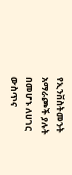የኢንቨስትመንት አማራጮች ያሉት በመሆኑ ለሀገር ውስጥና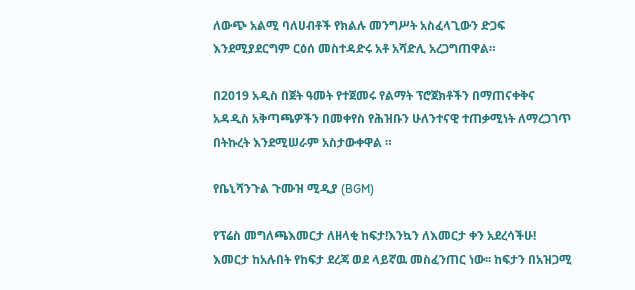ለውጭ አልሚ ባለሀብቶች የክልሉ መንግሥት አስፈላጊውን ድጋፍ እንደሚያደርግም ርዕሰ መስተዳድሩ አቶ አሻድሊ አረጋግጠዋል።

በ2019 አዲስ በጀት ዓመት የተጀመሩ የልማት ፕሮጀክቶችን በማጠናቀቅና አዳዲስ አቅጣጫዎችን በመቀየስ የሕዝቡን ሁለንተናዊ ተጠቃሚነት ለማረጋገጥ በትኩረት እንደሚሠራም አስታውቀዋል ።

የቤኒሻንጉል ጉሙዝ ሚዲያ (BGM)

የፕሬስ መግለጫእመርታ ለዘላቂ ከፍታ!እንኳን ለእመርታ ቀን አደረሳችሁ! እመርታ ከአሉበት የከፍታ ደረጃ ወደ ላይኛዉ መስፈንጠር ነው፡፡ ከፍታን በአዝጋሚ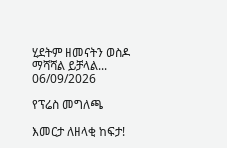ሂደትም ዘመናትን ወስዶ ማሻሻል ይቻላል...
06/09/2026

የፕሬስ መግለጫ

እመርታ ለዘላቂ ከፍታ!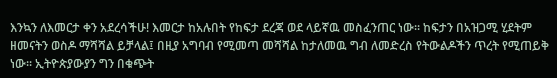እንኳን ለእመርታ ቀን አደረሳችሁ! እመርታ ከአሉበት የከፍታ ደረጃ ወደ ላይኛዉ መስፈንጠር ነው፡፡ ከፍታን በአዝጋሚ ሂደትም ዘመናትን ወስዶ ማሻሻል ይቻላል፤ በዚያ አግባብ የሚመጣ መሻሻል ከታለመዉ ግብ ለመድረስ የትውልዶችን ጥረት የሚጠይቅ ነው፡፡ ኢትዮጵያውያን ግን በቁጭት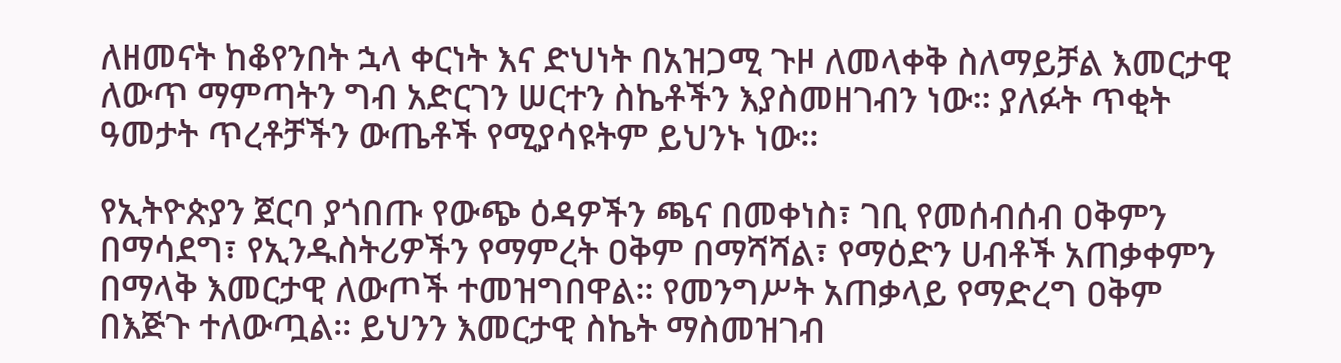ለዘመናት ከቆየንበት ኋላ ቀርነት እና ድህነት በአዝጋሚ ጉዞ ለመላቀቅ ስለማይቻል እመርታዊ ለውጥ ማምጣትን ግብ አድርገን ሠርተን ስኬቶችን እያስመዘገብን ነው፡፡ ያለፉት ጥቂት ዓመታት ጥረቶቻችን ውጤቶች የሚያሳዩትም ይህንኑ ነው፡፡

የኢትዮጵያን ጀርባ ያጎበጡ የውጭ ዕዳዎችን ጫና በመቀነስ፣ ገቢ የመሰብሰብ ዐቅምን በማሳደግ፣ የኢንዱስትሪዎችን የማምረት ዐቅም በማሻሻል፣ የማዕድን ሀብቶች አጠቃቀምን በማላቅ እመርታዊ ለውጦች ተመዝግበዋል፡፡ የመንግሥት አጠቃላይ የማድረግ ዐቅም በእጅጉ ተለውጧል፡፡ ይህንን እመርታዊ ስኬት ማስመዝገብ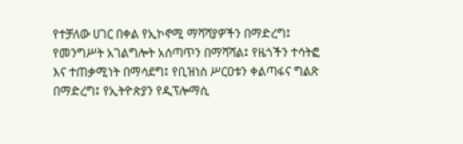የተቻለው ሀገር በቀል የኢኮኖሚ ማሻሻያዎችን በማድረግ፤ የመንግሥት አገልግሎት አሰጣጥን በማሻሻል፤ የዜጎችን ተሳትፎ እና ተጠቃሚነት በማሳደግ፤ የቢዝነስ ሥርዐቱን ቀልጣፋና ግልጽ በማድረግ፤ የኢትዮጵያን የዲፕሎማሲ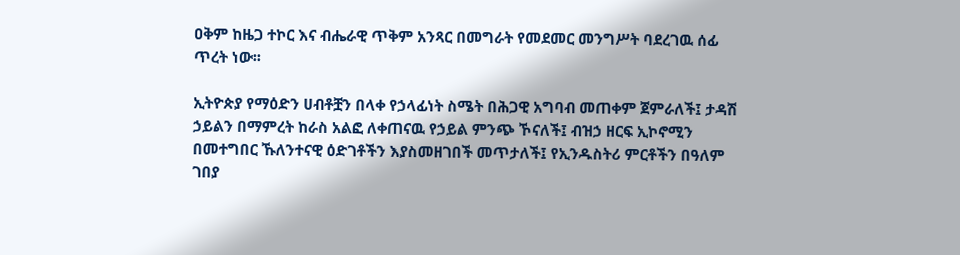ዐቅም ከዜጋ ተኮር እና ብሔራዊ ጥቅም አንጻር በመግራት የመደመር መንግሥት ባደረገዉ ሰፊ ጥረት ነው፡፡

ኢትዮጵያ የማዕድን ሀብቶቿን በላቀ የኃላፊነት ስሜት በሕጋዊ አግባብ መጠቀም ጀምራለች፤ ታዳሽ ኃይልን በማምረት ከራስ አልፎ ለቀጠናዉ የኃይል ምንጭ ኾናለች፤ ብዝኃ ዘርፍ ኢኮኖሚን በመተግበር ኹለንተናዊ ዕድገቶችን እያስመዘገበች መጥታለች፤ የኢንዱስትሪ ምርቶችን በዓለም ገበያ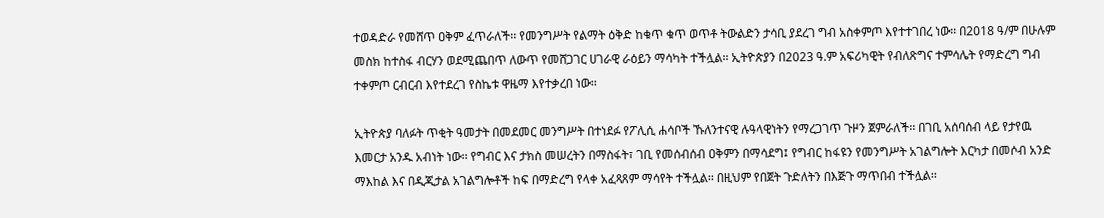ተወዳድራ የመሸጥ ዐቅም ፈጥራለች፡፡ የመንግሥት የልማት ዕቅድ ከቁጥ ቁጥ ወጥቶ ትውልድን ታሳቢ ያደረገ ግብ አስቀምጦ እየተተገበረ ነው፡፡ በ2018 ዓ/ም በሁሉም መስክ ከተስፋ ብርሃን ወደሚጨበጥ ለውጥ የመሸጋገር ሀገራዊ ራዕይን ማሳካት ተችሏል፡፡ ኢትዮጵያን በ2023 ዓ.ም አፍሪካዊት የብለጽግና ተምሳሌት የማድረግ ግብ ተቀምጦ ርብርብ እየተደረገ የስኬቱ ዋዜማ እየተቃረበ ነው፡፡

ኢትዮጵያ ባለፉት ጥቂት ዓመታት በመደመር መንግሥት በተነደፉ የፖሊሲ ሐሳቦች ኹለንተናዊ ሉዓላዊነትን የማረጋገጥ ጉዞን ጀምራለች፡፡ በገቢ አሰባሰብ ላይ የታየዉ እመርታ አንዱ አብነት ነው፡፡ የግብር እና ታክስ መሠረትን በማስፋት፣ ገቢ የመሰብሰብ ዐቅምን በማሳደግ፤ የግብር ከፋዩን የመንግሥት አገልግሎት እርካታ በመሶብ አንድ ማእከል እና በዲጂታል አገልግሎቶች ከፍ በማድረግ የላቀ አፈጻጸም ማሳየት ተችሏል፡፡ በዚህም የበጀት ጉድለትን በእጅጉ ማጥበብ ተችሏል፡፡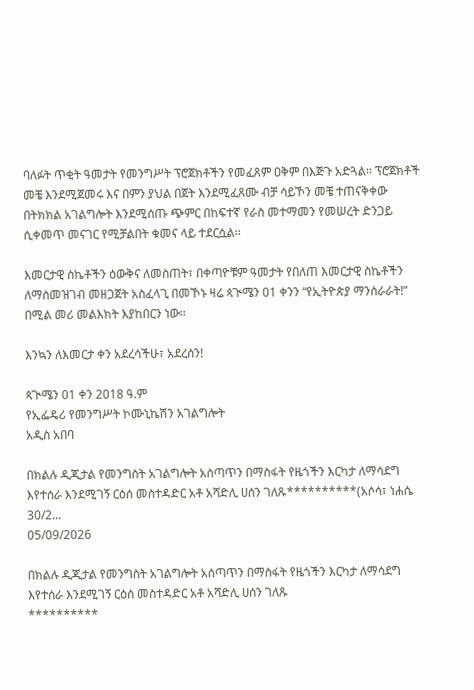ባለፉት ጥቂት ዓመታት የመንግሥት ፕሮጀክቶችን የመፈጸም ዐቅም በእጅጉ አድጓል፡፡ ፕሮጀክቶች መቼ እንደሚጀመሩ እና በምን ያህል በጀት እንደሚፈጸሙ ብቻ ሳይኾን መቼ ተጠናቅቀው በትክክል አገልግሎት እንደሚሰጡ ጭምር በከፍተኛ የራስ መተማመን የመሠረት ድንጋይ ሲቀመጥ መናገር የሚቻልበት ቁመና ላይ ተደርሷል፡፡

እመርታዊ ስኬቶችን ዕውቅና ለመስጠት፣ በቀጣዮቹም ዓመታት የበለጠ እመርታዊ ስኬቶችን ለማስመዝገብ መዘጋጀት አስፈላጊ በመኾኑ ዛሬ ጳጒሜን 01 ቀንን “የኢትዮጵያ ማንሰራራት!” በሚል መሪ መልእክት እያከበርን ነው፡፡

እንኳን ለእመርታ ቀን አደረሳችሁ፣ አደረሰን!

ጳጒሜን 01 ቀን 2018 ዓ.ም
የኢፌዴሪ የመንግሥት ኮሙኒኬሽን አገልግሎት
አዲስ አበባ

በክልሉ ዲጂታል የመንግስት አገልግሎት አሰጣጥን በማስፋት የዜጎችን እርካታ ለማሳደግ እየተሰራ እንደሚገኝ ርዕሰ መስተዳድር አቶ አሻድሊ ሀሰን ገለጹ**********(አሶሳ፣ ነሐሴ 30/2...
05/09/2026

በክልሉ ዲጂታል የመንግስት አገልግሎት አሰጣጥን በማስፋት የዜጎችን እርካታ ለማሳደግ እየተሰራ እንደሚገኝ ርዕሰ መስተዳድር አቶ አሻድሊ ሀሰን ገለጹ
**********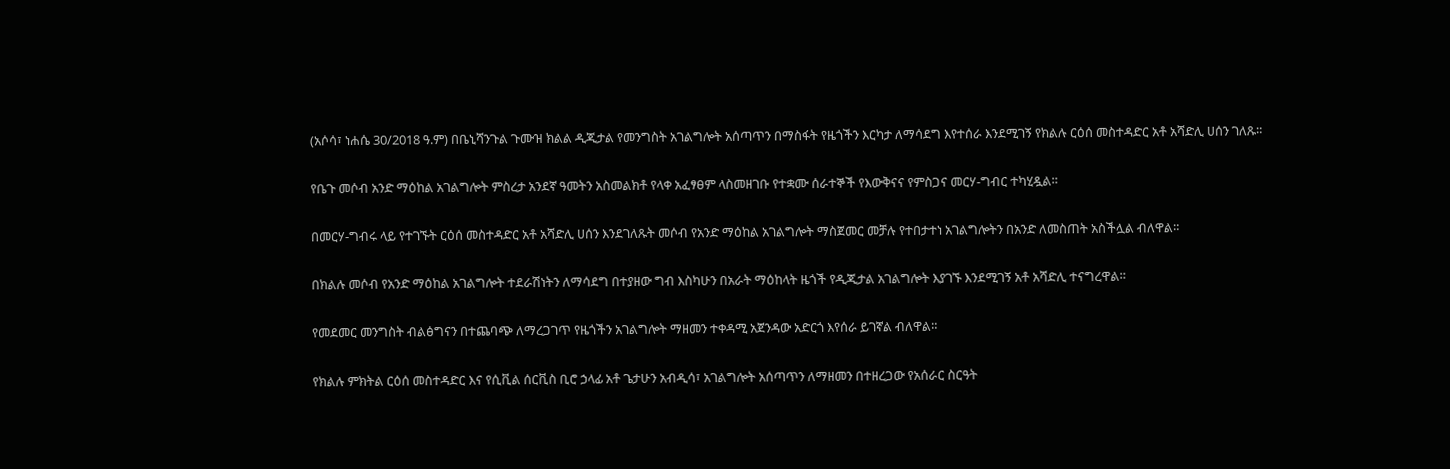(አሶሳ፣ ነሐሴ 30/2018 ዓ.ም) በቤኒሻንጉል ጉሙዝ ክልል ዲጂታል የመንግስት አገልግሎት አሰጣጥን በማስፋት የዜጎችን እርካታ ለማሳደግ እየተሰራ እንደሚገኝ የክልሉ ርዕሰ መስተዳድር አቶ አሻድሊ ሀሰን ገለጹ።

የቤጉ መሶብ አንድ ማዕከል አገልግሎት ምስረታ አንደኛ ዓመትን አስመልክቶ የላቀ አፈፃፀም ላስመዘገቡ የተቋሙ ሰራተኞች የእውቅናና የምስጋና መርሃ-ግብር ተካሂዷል።

በመርሃ-ግብሩ ላይ የተገኙት ርዕሰ መስተዳድር አቶ አሻድሊ ሀሰን እንደገለጹት መሶብ የአንድ ማዕከል አገልግሎት ማስጀመር መቻሉ የተበታተነ አገልግሎትን በአንድ ለመስጠት አስችሏል ብለዋል።

በክልሉ መሶብ የአንድ ማዕከል አገልግሎት ተደራሽነትን ለማሳደግ በተያዘው ግብ እስካሁን በአራት ማዕከላት ዜጎች የዲጂታል አገልግሎት እያገኙ እንደሚገኝ አቶ አሻድሊ ተናግረዋል።

የመደመር መንግስት ብልፅግናን በተጨባጭ ለማረጋገጥ የዜጎችን አገልግሎት ማዘመን ተቀዳሚ አጀንዳው አድርጎ እየሰራ ይገኛል ብለዋል።

የክልሉ ምክትል ርዕሰ መስተዳድር እና የሲቪል ሰርቪስ ቢሮ ኃላፊ አቶ ጌታሁን አብዲሳ፣ አገልግሎት አሰጣጥን ለማዘመን በተዘረጋው የአሰራር ስርዓት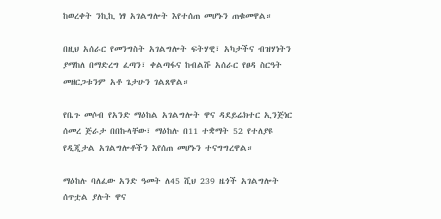ከወረቀት ንኪኪ ነፃ አገልግሎት እየተሰጠ መሆኑን ጠቁመዋል።

በዚህ አሰራር የመንግስት አገልግሎት ፍትሃዊ፣ አካታችና ብዝሃነትን ያማከለ በማድረግ ፈጣን፣ ቀልጣፋና ከብልሹ አሰራር የፀዳ ስርዓት መዘርጋቱንም አቶ ጌታሁን ገልጸዋል።

የቤጉ መሶብ የአንድ ማዕከል አገልግሎት ዋና ዳደይሬክተር ኢንጅነር ሰመረ ጅራታ በበኩላቸው፣ ማዕከሉ በ11 ተቋማት 52 የተለያዩ የዲጂታል አገልግሎቶችን እየሰጠ መሆኑን ተናግግረዋል።

ማዕከሉ ባለፈው አንድ ዓመት ለ45 ሺህ 239 ዜጎች አገልግሎት ሰጥቷል ያሉት ዋና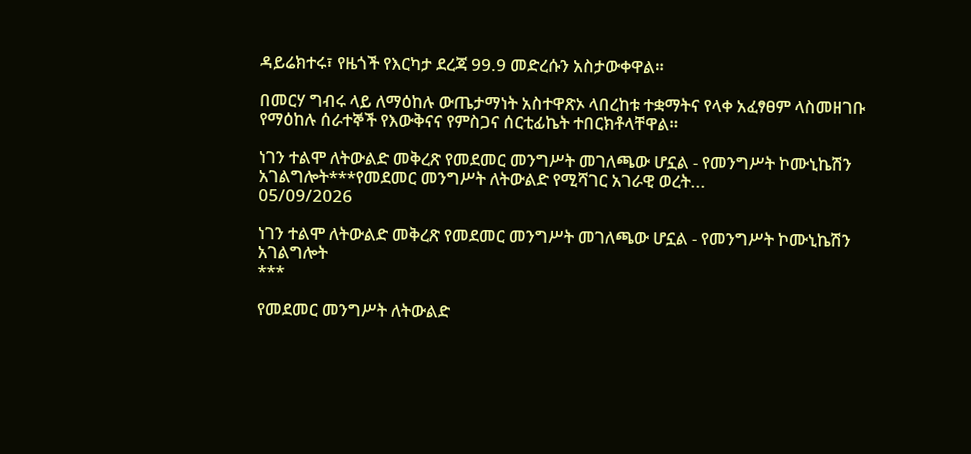ዳይሬክተሩ፣ የዜጎች የእርካታ ደረጃ 99.9 መድረሱን አስታውቀዋል።

በመርሃ ግብሩ ላይ ለማዕከሉ ውጤታማነት አስተዋጽኦ ላበረከቱ ተቋማትና የላቀ አፈፃፀም ላስመዘገቡ የማዕከሉ ሰራተኞች የእውቅናና የምስጋና ሰርቲፊኬት ተበርክቶላቸዋል።

ነገን ተልሞ ለትውልድ መቅረጽ የመደመር መንግሥት መገለጫው ሆኗል - የመንግሥት ኮሙኒኬሽን አገልግሎት***የመደመር መንግሥት ለትውልድ የሚሻገር አገራዊ ወረት...
05/09/2026

ነገን ተልሞ ለትውልድ መቅረጽ የመደመር መንግሥት መገለጫው ሆኗል - የመንግሥት ኮሙኒኬሽን አገልግሎት
***

የመደመር መንግሥት ለትውልድ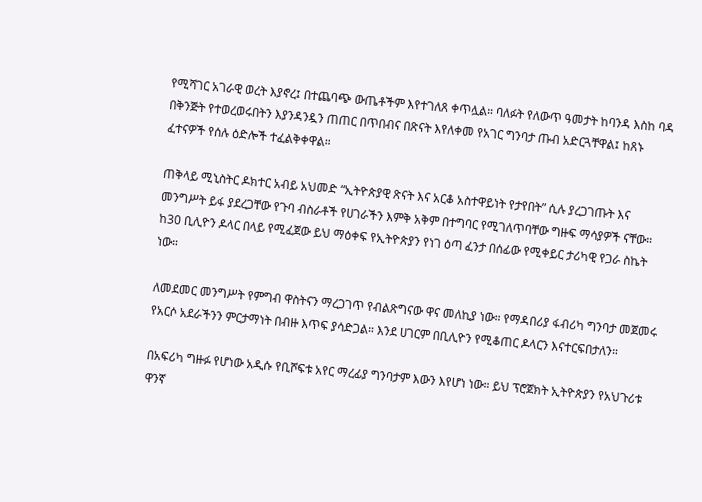የሚሻገር አገራዊ ወረት እያኖረ፤ በተጨባጭ ውጤቶችም እየተገለጸ ቀጥሏል። ባለፉት የለውጥ ዓመታት ከባንዳ እስከ ባዳ በቅንጅት የተወረወሩበትን እያንዳንዷን ጠጠር በጥበብና በጽናት እየለቀመ የአገር ግንባታ ጡብ አድርጓቸዋል፤ ከጸኑ ፈተናዎች የሰሉ ዕድሎች ተፈልቅቀዋል።

ጠቅላይ ሚኒስትር ዶክተር አብይ አህመድ “ኢትዮጵያዊ ጽናት እና አርቆ አስተዋይነት የታየበት” ሲሉ ያረጋገጡት እና መንግሥት ይፋ ያደረጋቸው የጉባ ብስራቶች የሀገራችን እምቅ አቅም በተግባር የሚገለጥባቸው ግዙፍ ማሳያዎች ናቸው። ከ30 ቢሊዮን ዶላር በላይ የሚፈጀው ይህ ማዕቀፍ የኢትዮጵያን የነገ ዕጣ ፈንታ በሰፊው የሚቀይር ታሪካዊ የጋራ ስኬት ነው።

ለመደመር መንግሥት የምግብ ዋስትናን ማረጋገጥ የብልጽግናው ዋና መለኪያ ነው። የማዳበሪያ ፋብሪካ ግንባታ መጀመሩ የአርሶ አደራችንን ምርታማነት በብዙ እጥፍ ያሳድጋል። እንደ ሀገርም በቢሊዮን የሚቆጠር ዶላርን እናተርፍበታለን።

በአፍሪካ ግዙፉ የሆነው አዲሱ የቢሾፍቱ አየር ማረፊያ ግንባታም እውን እየሆነ ነው። ይህ ፕሮጀክት ኢትዮጵያን የአህጉሪቱ ዋንኛ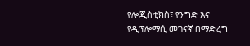የሎጂስቲክስ፣ የንግድ እና የዲፕሎማሲ መገናኛ በማድረግ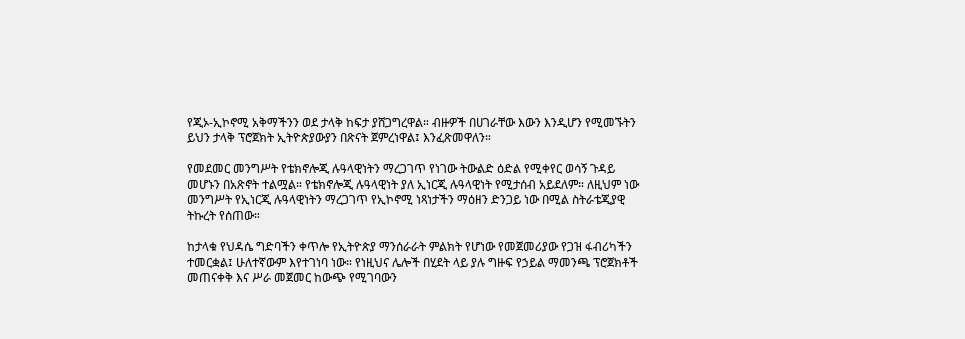የጂኦ-ኢኮኖሚ አቅማችንን ወደ ታላቅ ከፍታ ያሸጋግረዋል። ብዙዎች በሀገራቸው እውን እንዲሆን የሚመኙትን ይህን ታላቅ ፕሮጀክት ኢትዮጵያውያን በጽናት ጀምረነዋል፤ እንፈጽመዋለን።

የመደመር መንግሥት የቴክኖሎጂ ሉዓላዊነትን ማረጋገጥ የነገው ትውልድ ዕድል የሚቀየር ወሳኝ ጉዳይ መሆኑን በአጽኖት ተልሟል። የቴክኖሎጂ ሉዓላዊነት ያለ ኢነርጂ ሉዓላዊነት የሚታሰብ አይደለም። ለዚህም ነው መንግሥት የኢነርጂ ሉዓላዊነትን ማረጋገጥ የኢኮኖሚ ነጻነታችን ማዕዘን ድንጋይ ነው በሚል ስትራቴጂያዊ ትኩረት የሰጠው።

ከታላቁ የህዳሴ ግድባችን ቀጥሎ የኢትዮጵያ ማንሰራራት ምልክት የሆነው የመጀመሪያው የጋዝ ፋብሪካችን ተመርቋል፤ ሁለተኛውም እየተገነባ ነው። የነዚህና ሌሎች በሂደት ላይ ያሉ ግዙፍ የኃይል ማመንጫ ፕሮጀክቶች መጠናቀቅ እና ሥራ መጀመር ከውጭ የሚገባውን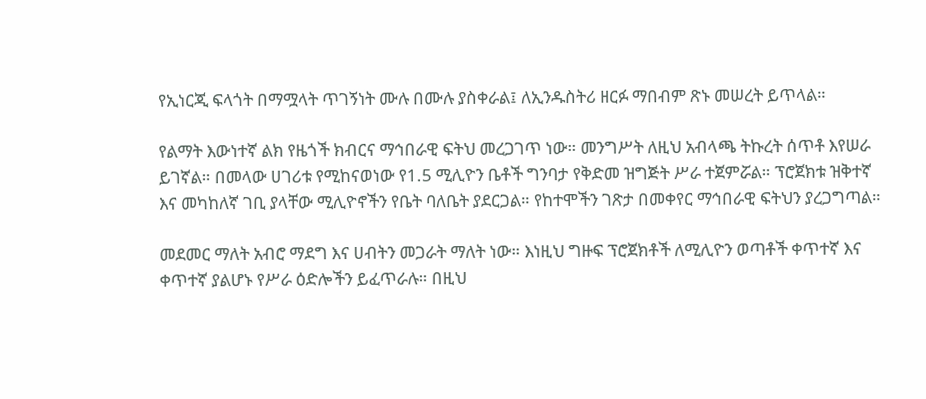የኢነርጂ ፍላጎት በማሟላት ጥገኝነት ሙሉ በሙሉ ያስቀራል፤ ለኢንዱስትሪ ዘርፉ ማበብም ጽኑ መሠረት ይጥላል።

የልማት እውነተኛ ልክ የዜጎች ክብርና ማኅበራዊ ፍትህ መረጋገጥ ነው። መንግሥት ለዚህ አብላጫ ትኩረት ሰጥቶ እየሠራ ይገኛል። በመላው ሀገሪቱ የሚከናወነው የ1.5 ሚሊዮን ቤቶች ግንባታ የቅድመ ዝግጅት ሥራ ተጀምሯል። ፕሮጀክቱ ዝቅተኛ እና መካከለኛ ገቢ ያላቸው ሚሊዮኖችን የቤት ባለቤት ያደርጋል። የከተሞችን ገጽታ በመቀየር ማኅበራዊ ፍትህን ያረጋግጣል።

መደመር ማለት አብሮ ማደግ እና ሀብትን መጋራት ማለት ነው። እነዚህ ግዙፍ ፕሮጀክቶች ለሚሊዮን ወጣቶች ቀጥተኛ እና ቀጥተኛ ያልሆኑ የሥራ ዕድሎችን ይፈጥራሉ። በዚህ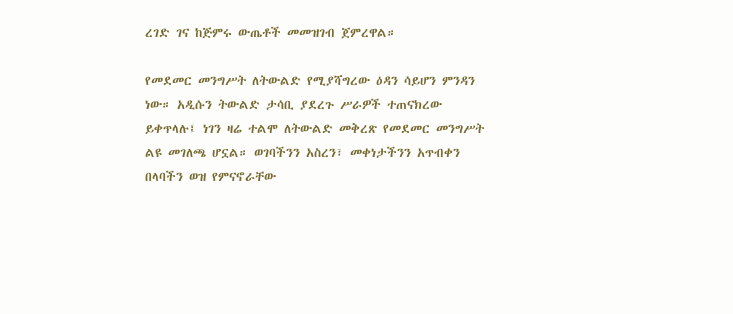ረገድ ገና ከጅምሩ ውጤቶች መመዝገብ ጀምረዋል።

የመደመር መንግሥት ለትውልድ የሚያሻግረው ዕዳን ሳይሆን ምንዳን ነው። አዲሱን ትውልድ ታሳቢ ያደረጉ ሥራዎች ተጠናክረው ይቀጥላሉ፤ ነገን ዛሬ ተልሞ ለትውልድ መቅረጽ የመደመር መንግሥት ልዩ መገለጫ ሆኗል። ወገባችንን አስረን፣ መቀነታችንን አጥብቀን በላባችን ወዝ የምናኖራቸው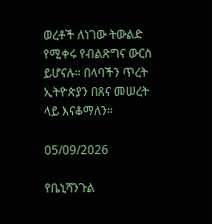ወረቶች ለነገው ትውልድ የሚቀሩ የብልጽግና ውርስ ይሆናሉ። በላባችን ጥረት ኢትዮጵያን በጸና መሠረት ላይ እናቆማለን።

05/09/2026

የቤኒሻንጉል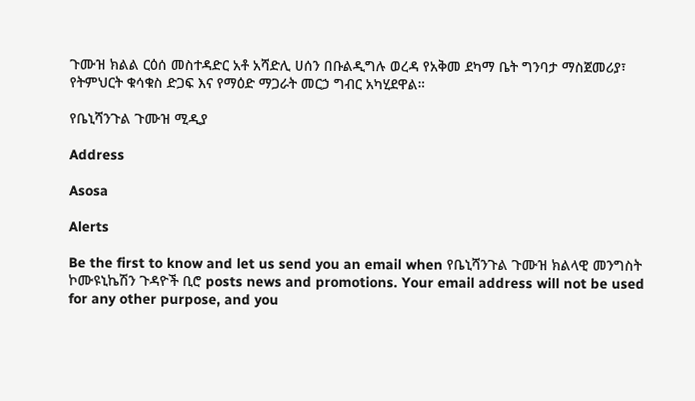ጉሙዝ ክልል ርዕሰ መስተዳድር አቶ አሻድሊ ሀሰን በቡልዲግሉ ወረዳ የአቅመ ደካማ ቤት ግንባታ ማስጀመሪያ፣ የትምህርት ቁሳቁስ ድጋፍ እና የማዕድ ማጋራት መርኃ ግብር አካሂደዋል።

የቤኒሻንጉል ጉሙዝ ሚዲያ

Address

Asosa

Alerts

Be the first to know and let us send you an email when የቤኒሻንጉል ጉሙዝ ክልላዊ መንግስት ኮሙዩኒኬሽን ጉዳዮች ቢሮ posts news and promotions. Your email address will not be used for any other purpose, and you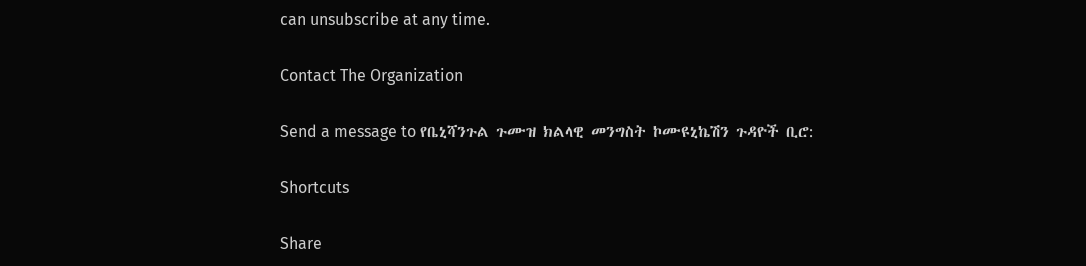can unsubscribe at any time.

Contact The Organization

Send a message to የቤኒሻንጉል ጉሙዝ ክልላዊ መንግስት ኮሙዩኒኬሽን ጉዳዮች ቢሮ:

Shortcuts

Share